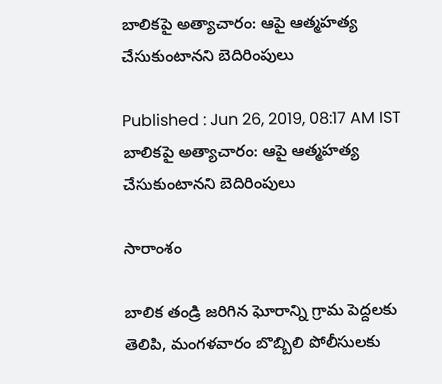బాలికపై అత్యాచారం: ఆపై ఆత్మహత్య చేసుకుంటానని బెదిరింపులు

Published : Jun 26, 2019, 08:17 AM IST
బాలికపై అత్యాచారం: ఆపై ఆత్మహత్య చేసుకుంటానని బెదిరింపులు

సారాంశం

బాలిక తండ్రి జరిగిన ఘోరాన్ని గ్రామ పెద్దలకు తెలిపి, మంగళవారం బొబ్బిలి పోలీసులకు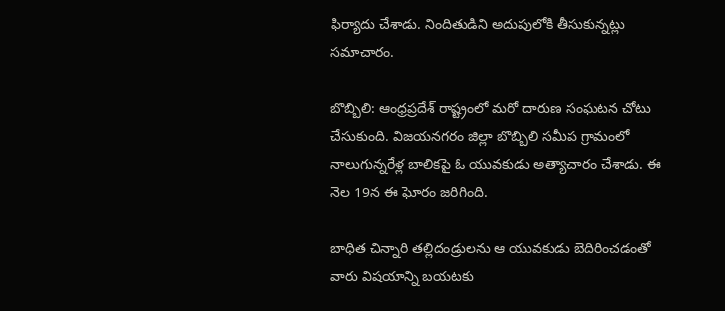ఫిర్యాదు చేశాడు. నిందితుడిని అదుపులోకి తీసుకున్నట్లు సమాచారం.

బొబ్బిలి: ఆంధ్రప్రదేశ్ రాష్ట్రంలో మరో దారుణ సంఘటన చోటు చేసుకుంది. విజయనగరం జిల్లా బొబ్బిలి సమీప గ్రామంలో నాలుగున్నరేళ్ల బాలికపై ఓ యువకుడు అత్యాచారం చేశాడు. ఈ నెల 19న ఈ ఘోరం జరిగింది.

బాధిత చిన్నారి తల్లిదండ్రులను ఆ యువకుడు బెదిరించడంతో వారు విషయాన్ని బయటకు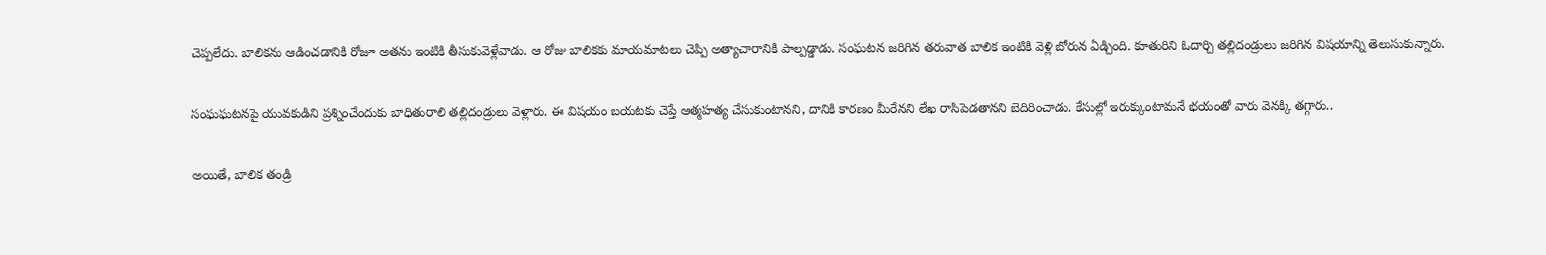చెప్పలేదు. బాలికను ఆడించడానికి రోజూ అతను ఇంటికి తీసుకువెళ్లేవాడు. ఆ రోజు బాలికకు మాయమాటలు చెప్పి అత్యాచారానికి పాల్పడ్డాడు. సంఘటన జరిగిన తరువాత బాలిక ఇంటికి వెళ్లి బోరున ఏడ్చింది. కూతురిని ఓదార్చి తల్లిదండ్రులు జరిగిన విషయాన్ని తెలుసుకున్నారు.

సంఘఘటనపై యువకుడిని ప్రశ్నించేందుకు బాధితురాలి తల్లిదండ్రులు వెళ్లారు. ఈ విషయం బయటకు చెప్తే ఆత్మహత్య చేసుకుంటానని, దానికి కారణం మీరేనని లేఖ రాసిపెడతానని బెదిరించాడు. కేసుల్లో ఇరుక్కుంటామనే భయంతో వారు వెనక్కి తగ్గారు..

అయితే, బాలిక తండ్రి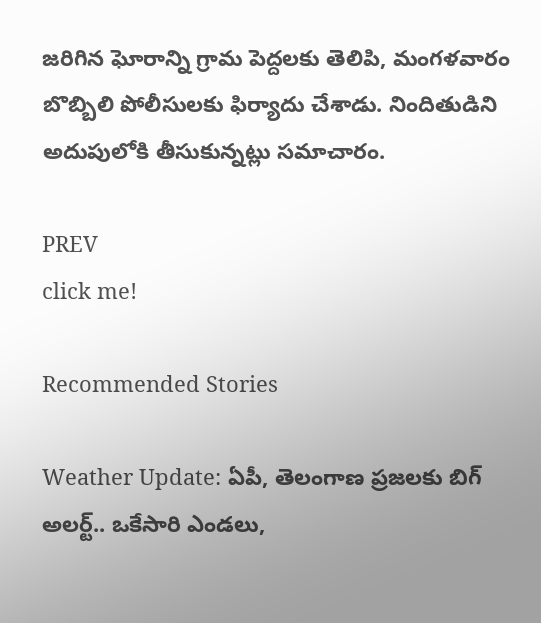జరిగిన ఘోరాన్ని గ్రామ పెద్దలకు తెలిపి, మంగళవారం బొబ్బిలి పోలీసులకు ఫిర్యాదు చేశాడు. నిందితుడిని అదుపులోకి తీసుకున్నట్లు సమాచారం.

PREV
click me!

Recommended Stories

Weather Update: ఏపీ, తెలంగాణ ప్రజలకు బిగ్ అలర్ట్.. ఒకేసారి ఎండలు,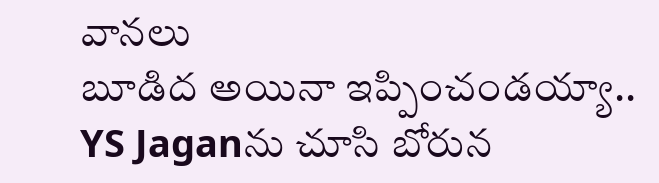వానలు
బూడిద అయినా ఇప్పించండయ్యా.. YS Jaganను చూసి బోరున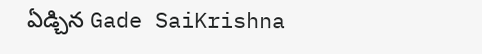ఏడ్చిన Gade SaiKrishna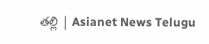తల్లి | Asianet News Telugu